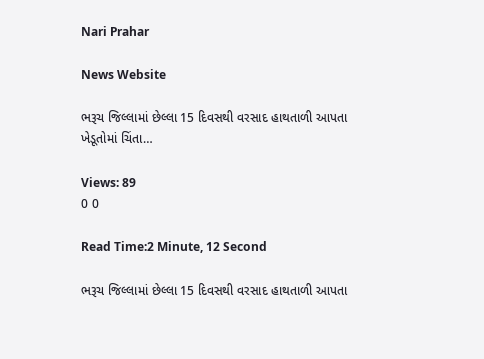Nari Prahar

News Website

ભરૂચ જિલ્લામાં છેલ્લા 15 દિવસથી વરસાદ હાથતાળી આપતા ખેડૂતોમાં ચિંતા…

Views: 89
0 0

Read Time:2 Minute, 12 Second

ભરૂચ જિલ્લામાં છેલ્લા 15 દિવસથી વરસાદ હાથતાળી આપતા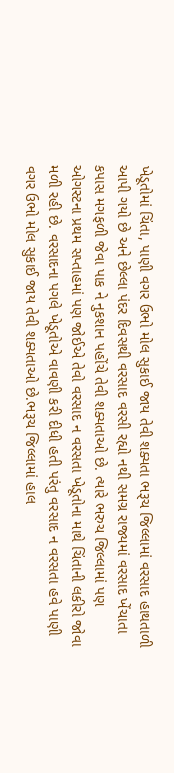ખેડૂતોમાં ચિંતા, પાણી વગર ઉભો મોલ સુકાઈ જાય તેવી શક્યતા ભરૂચ જિલ્લામાં વરસાદ હાથતાળી આપી ગયો છે અને છેલ્લા પંદર દિવસથી વરસાદ વરસી રહ્યો નથી સમગ્ર રાજ્યમાં વરસાદ ખેંચાતા કપાસ મગફળી જેવા પાક ને નુકશાન પહોંચે તેવી શક્યતાઓ છે. ત્યારે ભરુચ જિલ્લામાં પણ ઓગસ્ટના પ્રથમ સપ્તાહમાં પણ જોઈએ તેવો વરસાદ ન વરસતા ખેડૂતોના માથે ચિંતાની લકીરો જોવા મળી રહી છે. વરસાદના પગલે ખેડૂતોએ વાવણી કરી દીધી હતી પરંતુ વરસાદ ન વરસતા હવે પાણી વગર ઉભો મોલ સુકાઈ જાય તેવી શક્યતાઓ છે.ભરૂચ જિલ્લામાં હાલ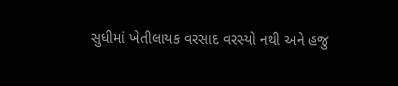સુધીમાં ખેતીલાયક વરસાદ વરસ્યો નથી અને હજુ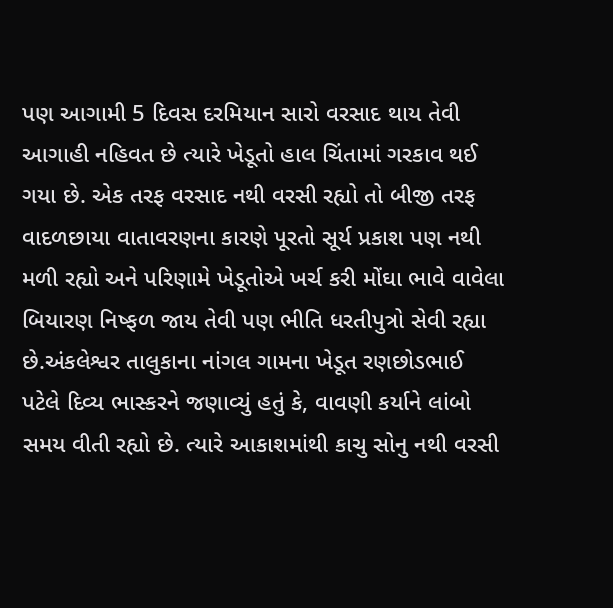પણ આગામી 5 દિવસ દરમિયાન સારો વરસાદ થાય તેવી આગાહી નહિવત છે ત્યારે ખેડૂતો હાલ ચિંતામાં ગરકાવ થઈ ગયા છે. એક તરફ વરસાદ નથી વરસી રહ્યો તો બીજી તરફ વાદળછાયા વાતાવરણના કારણે પૂરતો સૂર્ય પ્રકાશ પણ નથી મળી રહ્યો અને પરિણામે ખેડૂતોએ ખર્ચ કરી મોંઘા ભાવે વાવેલા બિયારણ નિષ્ફળ જાય તેવી પણ ભીતિ ધરતીપુત્રો સેવી રહ્યા છે.અંકલેશ્વર તાલુકાના નાંગલ ગામના ખેડૂત રણછોડભાઈ પટેલે દિવ્ય ભાસ્કરને જણાવ્યું હતું કે, વાવણી કર્યાને લાંબો સમય વીતી રહ્યો છે. ત્યારે આકાશમાંથી કાચુ સોનુ નથી વરસી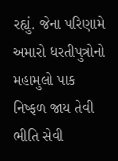રહ્યું. જેના પરિણામે અમારો ધરતીપુત્રોનો મહામુલો પાક નિષ્ફળ જાય તેવી ભીતિ સેવી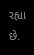રહ્યા છે.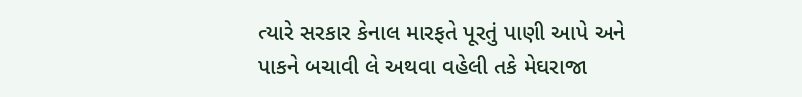ત્યારે સરકાર કેનાલ મારફતે પૂરતું પાણી આપે અને પાકને બચાવી લે અથવા વહેલી તકે મેઘરાજા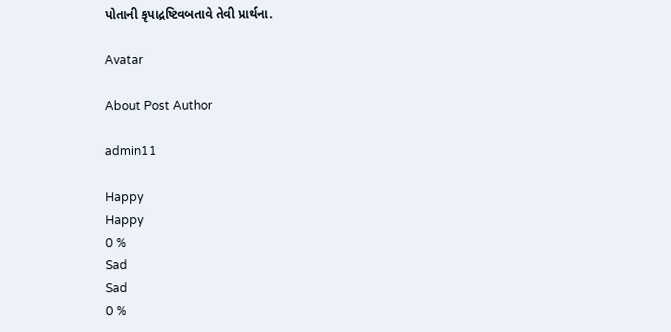પોતાની કૃપાદ્રષ્ટિવબતાવે તેવી પ્રાર્થના.

Avatar

About Post Author

admin11

Happy
Happy
0 %
Sad
Sad
0 %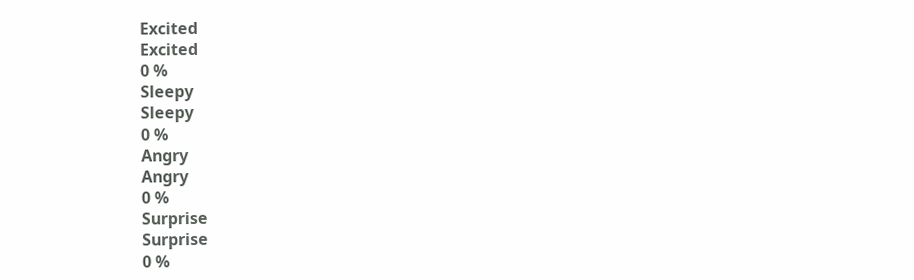Excited
Excited
0 %
Sleepy
Sleepy
0 %
Angry
Angry
0 %
Surprise
Surprise
0 %